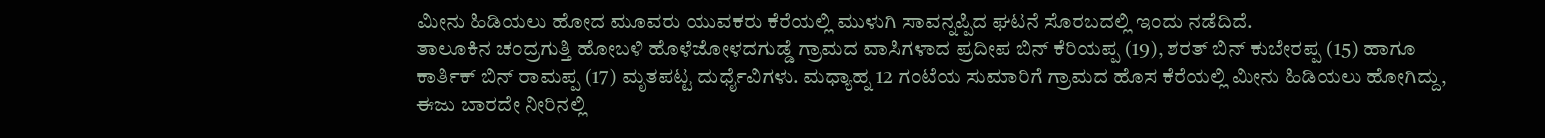ಮೀನು ಹಿಡಿಯಲು ಹೋದ ಮೂವರು ಯುವಕರು ಕೆರೆಯಲ್ಲಿ ಮುಳುಗಿ ಸಾವನ್ನಪ್ಪಿದ ಘಟನೆ ಸೊರಬದಲ್ಲಿ ಇಂದು ನಡೆದಿದೆ.
ತಾಲೂಕಿನ ಚಂದ್ರಗುತ್ತಿ ಹೋಬಳಿ ಹೊಳೆಜೋಳದಗುಡ್ಡೆ ಗ್ರಾಮದ ವಾಸಿಗಳಾದ ಪ್ರದೀಪ ಬಿನ್ ಕೆರಿಯಪ್ಪ (19), ಶರತ್ ಬಿನ್ ಕುಬೇರಪ್ಪ (15) ಹಾಗೂ ಕಾರ್ತಿಕ್ ಬಿನ್ ರಾಮಪ್ಪ (17) ಮೃತಪಟ್ಟ ದುರ್ಧೈವಿಗಳು. ಮಧ್ಯಾಹ್ನ 12 ಗಂಟೆಯ ಸುಮಾರಿಗೆ ಗ್ರಾಮದ ಹೊಸ ಕೆರೆಯಲ್ಲಿ ಮೀನು ಹಿಡಿಯಲು ಹೋಗಿದ್ದು, ಈಜು ಬಾರದೇ ನೀರಿನಲ್ಲಿ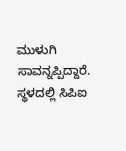ಮುಳುಗಿ ಸಾವನ್ನಪ್ಪಿದ್ದಾರೆ.
ಸ್ಥಳದಲ್ಲಿ ಸಿಪಿಐ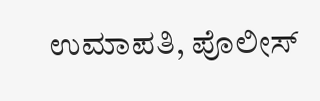ಉಮಾಪತಿ, ಪೊಲೀಸ್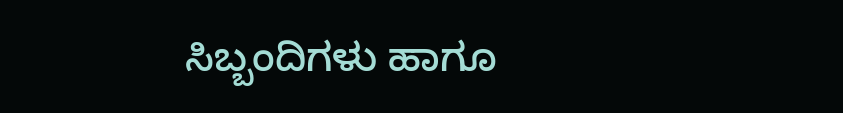ಸಿಬ್ಬಂದಿಗಳು ಹಾಗೂ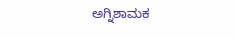ಅಗ್ನಿಶಾಮಕ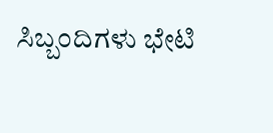ಸಿಬ್ಬಂದಿಗಳು ಭೇಟಿ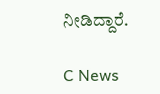ನೀಡಿದ್ದಾರೆ.

C News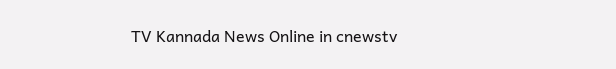TV Kannada News Online in cnewstv